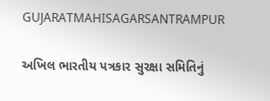GUJARATMAHISAGARSANTRAMPUR

અખિલ ભારતીય પત્રકાર સુરક્ષા સમિતિનું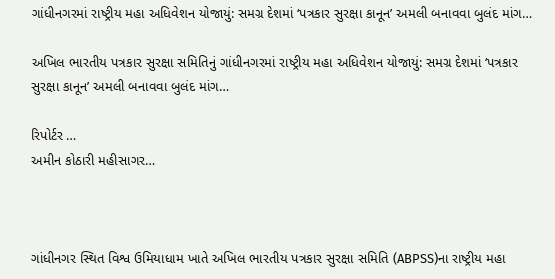ગાંધીનગરમાં રાષ્ટ્રીય મહા અધિવેશન યોજાયું: સમગ્ર દેશમાં ‘પત્રકાર સુરક્ષા કાનૂન’ અમલી બનાવવા બુલંદ માંગ…

અખિલ ભારતીય પત્રકાર સુરક્ષા સમિતિનું ગાંધીનગરમાં રાષ્ટ્રીય મહા અધિવેશન યોજાયું: સમગ્ર દેશમાં ‘પત્રકાર સુરક્ષા કાનૂન’ અમલી બનાવવા બુલંદ માંગ…

રિપોર્ટર …
અમીન કોઠારી મહીસાગર…



ગાંધીનગર સ્થિત વિશ્વ ઉમિયાધામ ખાતે અખિલ ભારતીય પત્રકાર સુરક્ષા સમિતિ (ABPSS)ના રાષ્ટ્રીય મહા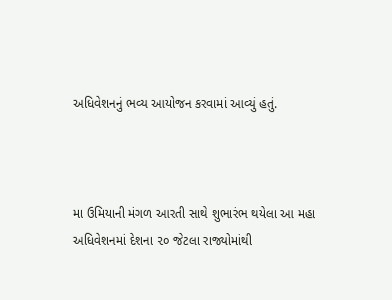અધિવેશનનું ભવ્ય આયોજન કરવામાં આવ્યું હતું.



મા ઉમિયાની મંગળ આરતી સાથે શુભારંભ થયેલા આ મહા અધિવેશનમાં દેશના ૨૦ જેટલા રાજ્યોમાંથી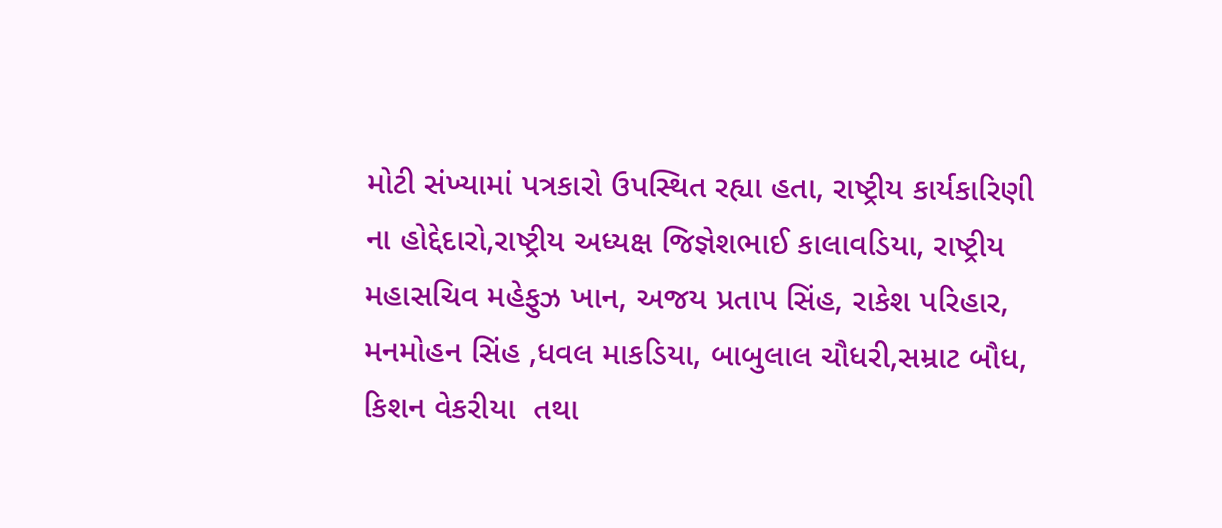મોટી સંખ્યામાં પત્રકારો ઉપસ્થિત રહ્યા હતા, રાષ્ટ્રીય કાર્યકારિણી ના હોદ્દેદારો,રાષ્ટ્રીય અધ્યક્ષ જિજ્ઞેશભાઈ કાલાવડિયા, રાષ્ટ્રીય મહાસચિવ મહેફુઝ ખાન, અજય પ્રતાપ સિંહ, રાકેશ પરિહાર, મનમોહન સિંહ ,ધવલ માકડિયા, બાબુલાલ ચૌધરી,સમ્રાટ બૌધ, કિશન વેકરીયા  તથા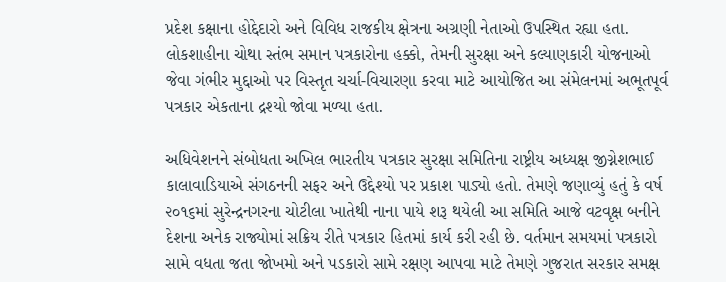પ્રદેશ કક્ષાના હોદ્દેદારો અને વિવિધ રાજકીય ક્ષેત્રના અગ્રણી નેતાઓ ઉપસ્થિત રહ્યા હતા. લોકશાહીના ચોથા સ્તંભ સમાન પત્રકારોના હક્કો, તેમની સુરક્ષા અને કલ્યાણકારી યોજનાઓ જેવા ગંભીર મુદ્દાઓ પર વિસ્તૃત ચર્ચા-વિચારણા કરવા માટે આયોજિત આ સંમેલનમાં અભૂતપૂર્વ પત્રકાર એકતાના દ્રશ્યો જોવા મળ્યા હતા.

અધિવેશનને સંબોધતા અખિલ ભારતીય પત્રકાર સુરક્ષા સમિતિના રાષ્ટ્રીય અધ્યક્ષ જીગ્નેશભાઈ કાલાવાડિયાએ સંગઠનની સફર અને ઉદ્દેશ્યો પર પ્રકાશ પાડ્યો હતો. તેમણે જણાવ્યું હતું કે વર્ષ ૨૦૧૬માં સુરેન્દ્રનગરના ચોટીલા ખાતેથી નાના પાયે શરૂ થયેલી આ સમિતિ આજે વટવૃક્ષ બનીને દેશના અનેક રાજ્યોમાં સક્રિય રીતે પત્રકાર હિતમાં કાર્ય કરી રહી છે. વર્તમાન સમયમાં પત્રકારો સામે વધતા જતા જોખમો અને પડકારો સામે રક્ષણ આપવા માટે તેમણે ગુજરાત સરકાર સમક્ષ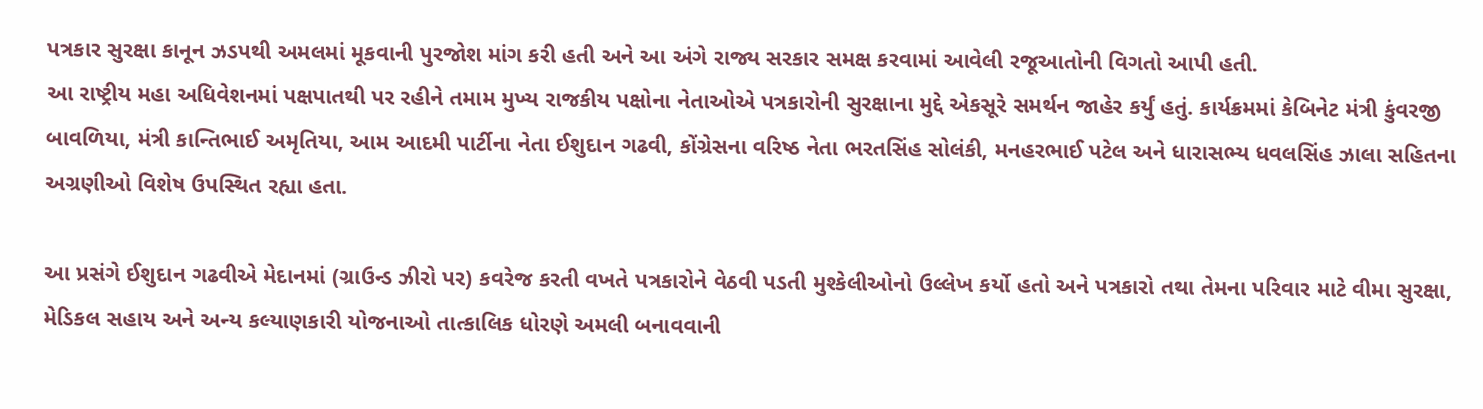પત્રકાર સુરક્ષા કાનૂન ઝડપથી અમલમાં મૂકવાની પુરજોશ માંગ કરી હતી અને આ અંગે રાજ્ય સરકાર સમક્ષ કરવામાં આવેલી રજૂઆતોની વિગતો આપી હતી.
આ રાષ્ટ્રીય મહા અધિવેશનમાં પક્ષપાતથી પર રહીને તમામ મુખ્ય રાજકીય પક્ષોના નેતાઓએ પત્રકારોની સુરક્ષાના મુદ્દે એકસૂરે સમર્થન જાહેર કર્યું હતું. કાર્યક્રમમાં કેબિનેટ મંત્રી કુંવરજી બાવળિયા, મંત્રી કાન્તિભાઈ અમૃતિયા, આમ આદમી પાર્ટીના નેતા ઈશુદાન ગઢવી, કોંગ્રેસના વરિષ્ઠ નેતા ભરતસિંહ સોલંકી, મનહરભાઈ પટેલ અને ધારાસભ્ય ધવલસિંહ ઝાલા સહિતના અગ્રણીઓ વિશેષ ઉપસ્થિત રહ્યા હતા.

આ પ્રસંગે ઈશુદાન ગઢવીએ મેદાનમાં (ગ્રાઉન્ડ ઝીરો પર) કવરેજ કરતી વખતે પત્રકારોને વેઠવી પડતી મુશ્કેલીઓનો ઉલ્લેખ કર્યો હતો અને પત્રકારો તથા તેમના પરિવાર માટે વીમા સુરક્ષા, મેડિકલ સહાય અને અન્ય કલ્યાણકારી યોજનાઓ તાત્કાલિક ધોરણે અમલી બનાવવાની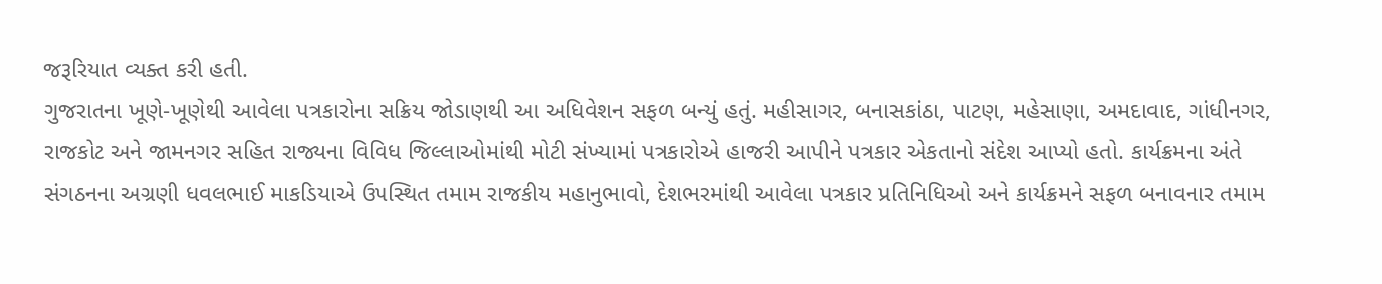જરૂરિયાત વ્યક્ત કરી હતી.
ગુજરાતના ખૂણે-ખૂણેથી આવેલા પત્રકારોના સક્રિય જોડાણથી આ અધિવેશન સફળ બન્યું હતું. મહીસાગર, બનાસકાંઠા, પાટણ, મહેસાણા, અમદાવાદ, ગાંધીનગર, રાજકોટ અને જામનગર સહિત રાજ્યના વિવિધ જિલ્લાઓમાંથી મોટી સંખ્યામાં પત્રકારોએ હાજરી આપીને પત્રકાર એકતાનો સંદેશ આપ્યો હતો. કાર્યક્રમના અંતે સંગઠનના અગ્રણી ધવલભાઈ માકડિયાએ ઉપસ્થિત તમામ રાજકીય મહાનુભાવો, દેશભરમાંથી આવેલા પત્રકાર પ્રતિનિધિઓ અને કાર્યક્રમને સફળ બનાવનાર તમામ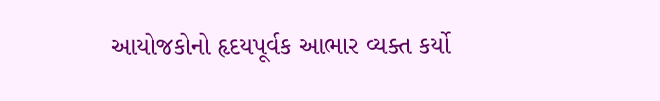આયોજકોનો હૃદયપૂર્વક આભાર વ્યક્ત કર્યો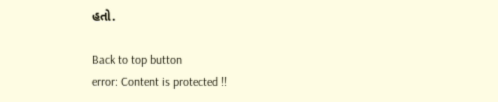હતો.

Back to top button
error: Content is protected !!